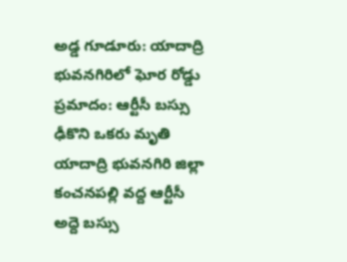అడ్డ గూడూరు: యాదాద్రి భువనగిరిలో ఘోర రోడ్డు ప్రమాదం: ఆర్టీసీ బస్సు ఢీకొని ఒకరు మృతి
యాదాద్రి భువనగిరి జిల్లా కంచనపల్లి వద్ద ఆర్టీసీ అద్దె బస్సు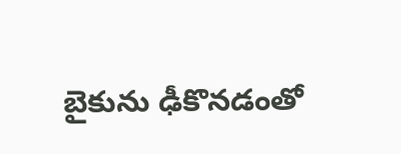బైకును ఢీకొనడంతో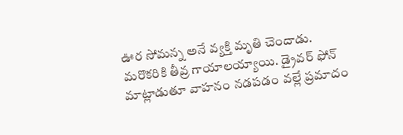ఊర సోమన్న అనే వ్యక్తి మృతి చెందాడు. మరొకరికి తీవ్ర గాయాలయ్యాయి. డ్రైవర్ ఫోన్ మాట్లాడుతూ వాహనం నడపడం వల్లే ప్రమాదం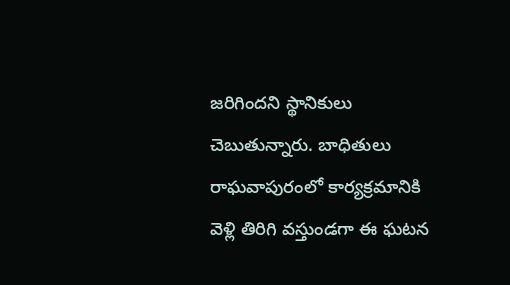జరిగిందని స్థానికులు చెబుతున్నారు. బాధితులు రాఘవాపురంలో కార్యక్రమానికి వెళ్లి తిరిగి వస్తుండగా ఈ ఘటన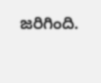జరిగింది.